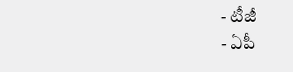- టీజీ
- ఏపీ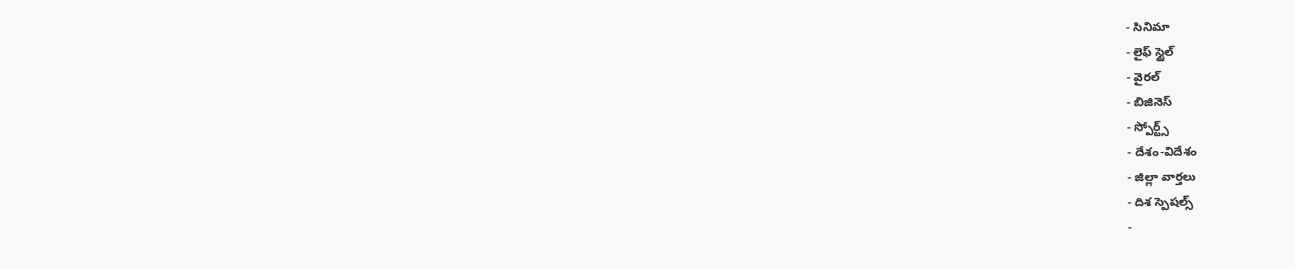- సినిమా
- లైఫ్ స్టైల్
- వైరల్
- బిజినెస్
- స్పోర్ట్స్
- దేశం-విదేశం
- జిల్లా వార్తలు
- దిశ స్పెషల్స్
-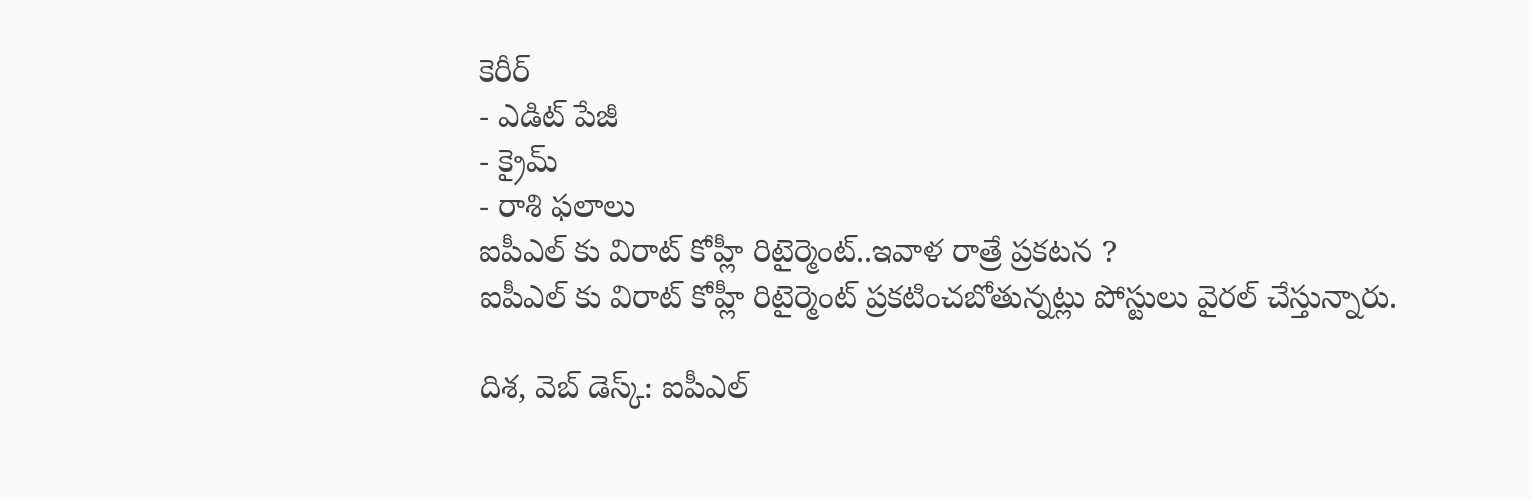కెరీర్
- ఎడిట్ పేజీ
- క్రైమ్
- రాశి ఫలాలు
ఐపీఎల్ కు విరాట్ కోహ్లీ రిటైర్మెంట్..ఇవాళ రాత్రే ప్రకటన ?
ఐపీఎల్ కు విరాట్ కోహ్లీ రిటైర్మెంట్ ప్రకటించబోతున్నట్లు పోస్టులు వైరల్ చేస్తున్నారు.

దిశ, వెబ్ డెస్క్: ఐపీఎల్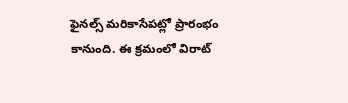ఫైనల్స్ మరికాసేపట్లో ప్రారంభం కానుంది. ఈ క్రమంలో విరాట్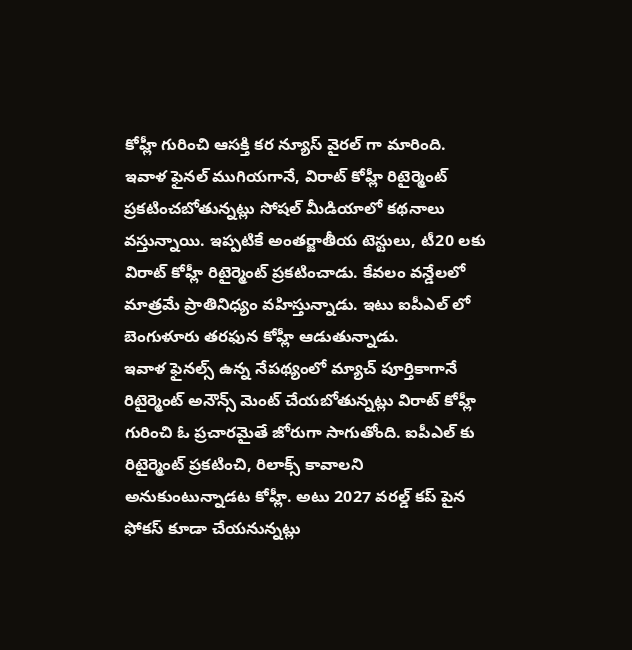కోహ్లీ గురించి ఆసక్తి కర న్యూస్ వైరల్ గా మారింది. ఇవాళ ఫైనల్ ముగియగానే, విరాట్ కోహ్లీ రిటైర్మెంట్ ప్రకటించబోతున్నట్లు సోషల్ మీడియాలో కథనాలు వస్తున్నాయి. ఇప్పటికే అంతర్జాతీయ టెస్టులు, టీ20 లకు విరాట్ కోహ్లీ రిటైర్మెంట్ ప్రకటించాడు. కేవలం వన్డేలలో మాత్రమే ప్రాతినిధ్యం వహిస్తున్నాడు. ఇటు ఐపీఎల్ లో బెంగుళూరు తరఫున కోహ్లీ ఆడుతున్నాడు.
ఇవాళ ఫైనల్స్ ఉన్న నేపథ్యంలో మ్యాచ్ పూర్తికాగానే రిటైర్మెంట్ అనౌన్స్ మెంట్ చేయబోతున్నట్లు విరాట్ కోహ్లీ గురించి ఓ ప్రచారమైతే జోరుగా సాగుతోంది. ఐపీఎల్ కు రిటైర్మెంట్ ప్రకటించి, రిలాక్స్ కావాలని అనుకుంటున్నాడట కోహ్లీ. అటు 2027 వరల్డ్ కప్ పైన ఫోకస్ కూడా చేయనున్నట్లు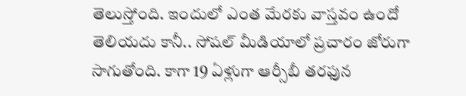తెలుస్తోంది. ఇందులో ఎంత మేరకు వాస్తవం ఉందో తెలియదు కానీ.. సోషల్ మీడియాలో ప్రచారం జోరుగా సాగుతోంది. కాగా 19 ఏళ్లుగా ఆర్సీబీ తరఫున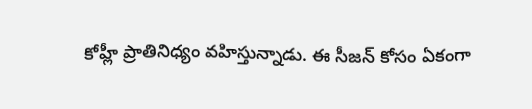కోహ్లీ ప్రాతినిధ్యం వహిస్తున్నాడు. ఈ సీజన్ కోసం ఏకంగా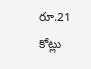రూ.21 కోట్లు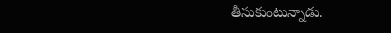తీసుకుంటున్నాడు.